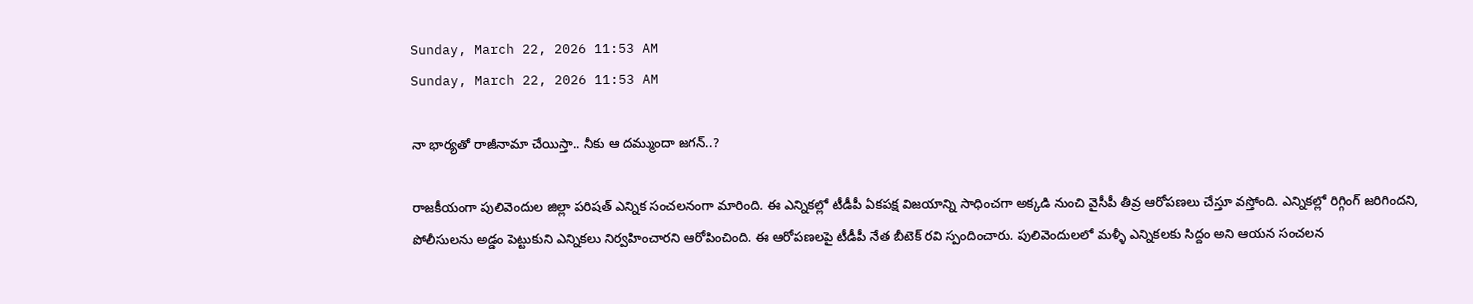Sunday, March 22, 2026 11:53 AM
Sunday, March 22, 2026 11:53 AM

నా భార్యతో రాజీనామా చేయిస్తా.. నీకు ఆ దమ్ముందా జగన్..?

రాజకీయంగా పులివెందుల జిల్లా పరిషత్ ఎన్నిక సంచలనంగా మారింది. ఈ ఎన్నికల్లో టీడీపీ ఏకపక్ష విజయాన్ని సాధించగా అక్కడి నుంచి వైసీపీ తీవ్ర ఆరోపణలు చేస్తూ వస్తోంది. ఎన్నికల్లో రిగ్గింగ్ జరిగిందని, పోలీసులను అడ్డం పెట్టుకుని ఎన్నికలు నిర్వహించారని ఆరోపించింది. ఈ ఆరోపణలపై టీడీపీ నేత బీటెక్ రవి స్పందించారు. పులివెందులలో మళ్ళీ ఎన్నికలకు సిద్దం అని ఆయన సంచలన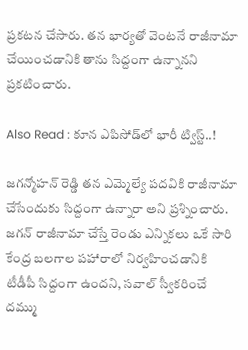ప్రకటన చేసారు. తన భార్యతో వెంటనే రాజీనామా చేయించడానికి తాను సిద్దంగా ఉన్నానని ప్రకటించారు.

Also Read : కూన ఎపిసోడ్‌లో భారీ ట్విస్ట్..!

జగన్మోహన్ రెడ్డి తన ఎమ్మెల్యే పదవికి రాజీనామా చేసేందుకు సిద్దంగా ఉన్నారా అని ప్రశ్నించారు. జగన్ రాజీనామా చేస్తే రెండు ఎన్నికలు ఒకే సారి కేంద్ర బలగాల పహారాలో నిర్వహించడానికి టీడీపీ సిద్దంగా ఉందని, సవాల్ స్వీకరించే దమ్ము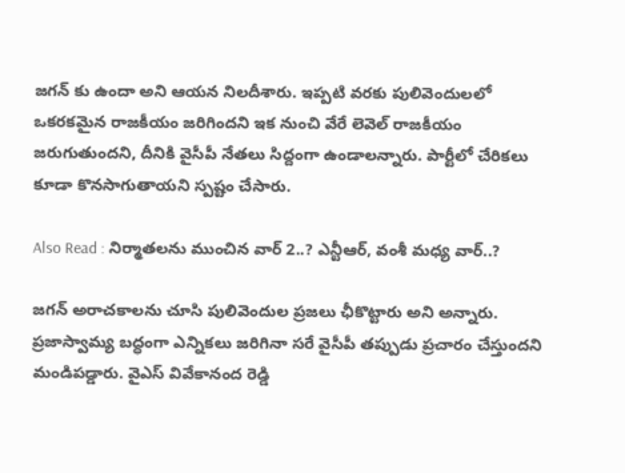జగన్ కు ఉందా అని ఆయన నిలదీశారు. ఇప్పటి వరకు పులివెందులలో ఒకరకమైన రాజకీయం జరిగిందని ఇక నుంచి వేరే లెవెల్ రాజకీయం జరుగుతుందని, దీనికి వైసీపీ నేతలు సిద్దంగా ఉండాలన్నారు. పార్టీలో చేరికలు కూడా కొనసాగుతాయని స్పష్టం చేసారు.

Also Read : నిర్మాతలను ముంచిన వార్ 2..? ఎన్టీఆర్, వంశీ మధ్య వార్..?

జగన్ అరాచకాలను చూసి పులివెందుల ప్రజలు ఛీకొట్టారు అని అన్నారు. ప్రజాస్వామ్య బద్ధంగా ఎన్నికలు జరిగినా సరే వైసీపీ తప్పుడు ప్రచారం చేస్తుందని మండిపడ్డారు. వైఎస్ వివేకానంద రెడ్డి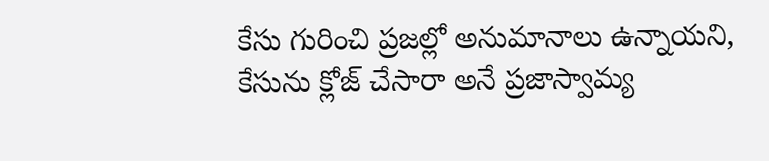కేసు గురించి ప్రజల్లో అనుమానాలు ఉన్నాయని, కేసును క్లోజ్ చేసారా అనే ప్రజాస్వామ్య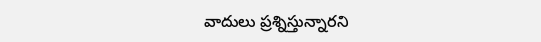వాదులు ప్రశ్నిస్తున్నారని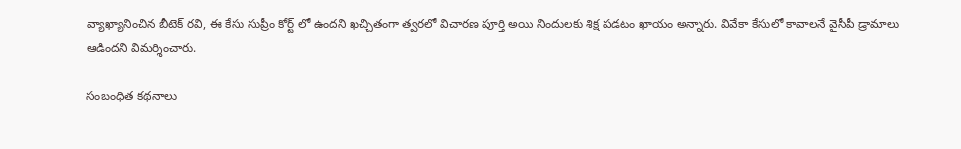వ్యాఖ్యానించిన బీటెక్ రవి, ఈ కేసు సుప్రీం కోర్ట్ లో ఉందని ఖచ్చితంగా త్వరలో విచారణ పూర్తి అయి నిందులకు శిక్ష పడటం ఖాయం అన్నారు. వివేకా కేసులో కావాలనే వైసీపీ డ్రామాలు ఆడిందని విమర్శించారు.

సంబంధిత కథనాలు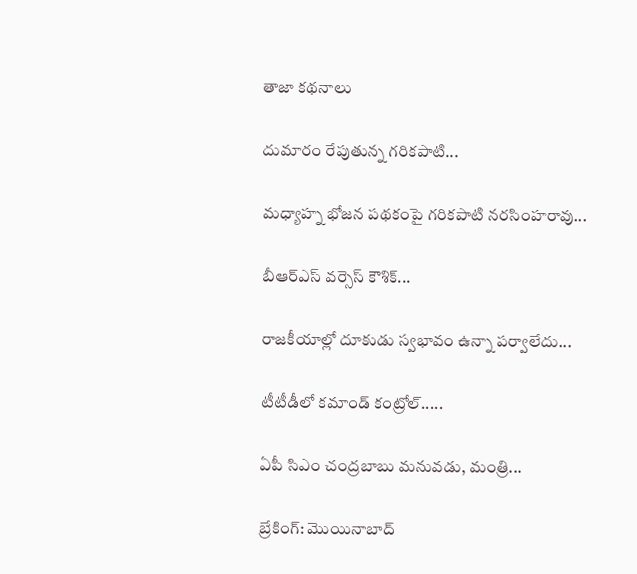తాజా కథనాలు

దుమారం రేపుతున్న గరికపాటి...

మధ్యాహ్న భోజన పథకంపై గరికపాటి నరసింహరావు...

బీఆర్ఎస్ వర్సెస్ కౌశిక్...

రాజకీయాల్లో దూకుడు స్వభావం ఉన్నా పర్వాలేదు...

టీటీడీలో కమాండ్ కంట్రోల్.....

ఏపీ సిఎం చంద్రబాబు మనువడు, మంత్రి...

బ్రేకింగ్: మొయినాబాద్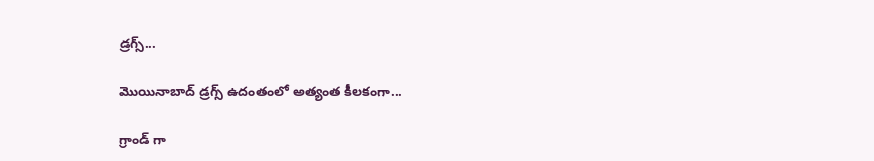డ్రగ్స్...

మొయినాబాద్ డ్రగ్స్ ఉదంతంలో అత్యంత కీలకంగా...

గ్రాండ్ గా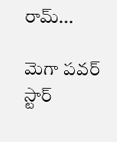రామ్...

మెగా పవర్ స్టార్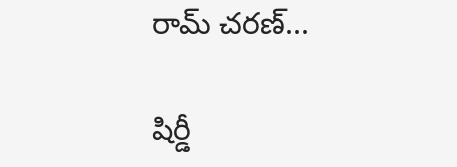రామ్ చరణ్...

షిర్డీ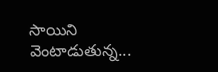సాయిని వెంటాడుతున్న...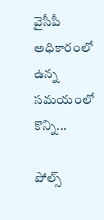వైసీపీ అధికారంలో ఉన్న సమయంలో కొన్ని...

పోల్స్